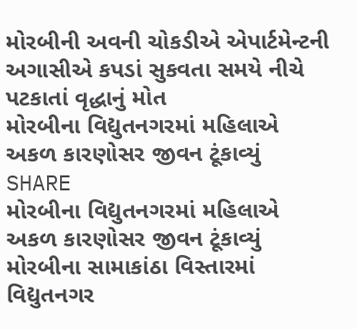મોરબીની અવની ચોકડીએ એપાર્ટમેન્ટની અગાસીએ કપડાં સુકવતા સમયે નીચે પટકાતાં વૃદ્ધાનું મોત
મોરબીના વિદ્યુતનગરમાં મહિલાએ અકળ કારણોસર જીવન ટૂંકાવ્યું
SHARE
મોરબીના વિદ્યુતનગરમાં મહિલાએ અકળ કારણોસર જીવન ટૂંકાવ્યું
મોરબીના સામાકાંઠા વિસ્તારમાં વિદ્યુતનગર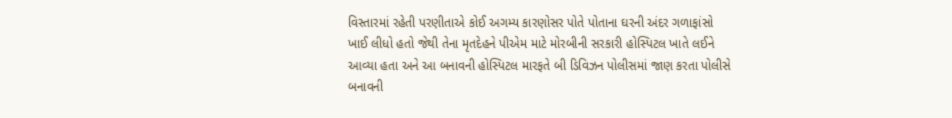વિસ્તારમાં રહેતી પરણીતાએ કોઈ અગમ્ય કારણોસર પોતે પોતાના ઘરની અંદર ગળાફાંસો ખાઈ લીધો હતો જેથી તેના મૃતદેહને પીએમ માટે મોરબીની સરકારી હોસ્પિટલ ખાતે લઈને આવ્યા હતા અને આ બનાવની હોસ્પિટલ મારફતે બી ડિવિઝન પોલીસમાં જાણ કરતા પોલીસે બનાવની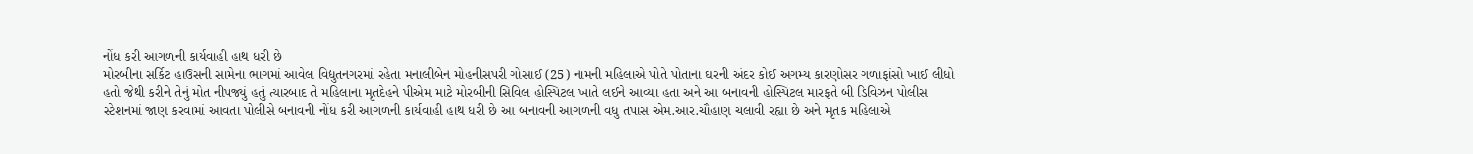નોંધ કરી આગળની કાર્યવાહી હાથ ધરી છે
મોરબીના સર્કિટ હાઉસની સામેના ભાગમાં આવેલ વિદ્યુતનગરમાં રહેતા મનાલીબેન મોહનીસપરી ગોસાઈ (25) નામની મહિલાએ પોતે પોતાના ઘરની અંદર કોઈ અગમ્ય કારણોસર ગળાફાંસો ખાઈ લીધો હતો જેથી કરીને તેનું મોત નીપજ્યું હતું ત્યારબાદ તે મહિલાના મૃતદેહને પીએમ માટે મોરબીની સિવિલ હોસ્પિટલ ખાતે લઈને આવ્યા હતા અને આ બનાવની હોસ્પિટલ મારફતે બી ડિવિઝન પોલીસ સ્ટેશનમાં જાણ કરવામાં આવતા પોલીસે બનાવની નોંધ કરી આગળની કાર્યવાહી હાથ ધરી છે આ બનાવની આગળની વધુ તપાસ એમ.આર.ચૌહાણ ચલાવી રહ્યા છે અને મૃતક મહિલાએ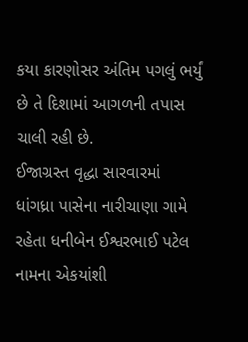કયા કારણોસર અંતિમ પગલું ભર્યું છે તે દિશામાં આગળની તપાસ ચાલી રહી છે.
ઈજાગ્રસ્ત વૃદ્ધા સારવારમાં
ધાંગધ્રા પાસેના નારીચાણા ગામે રહેતા ધનીબેન ઈશ્વરભાઈ પટેલ નામના એકયાંશી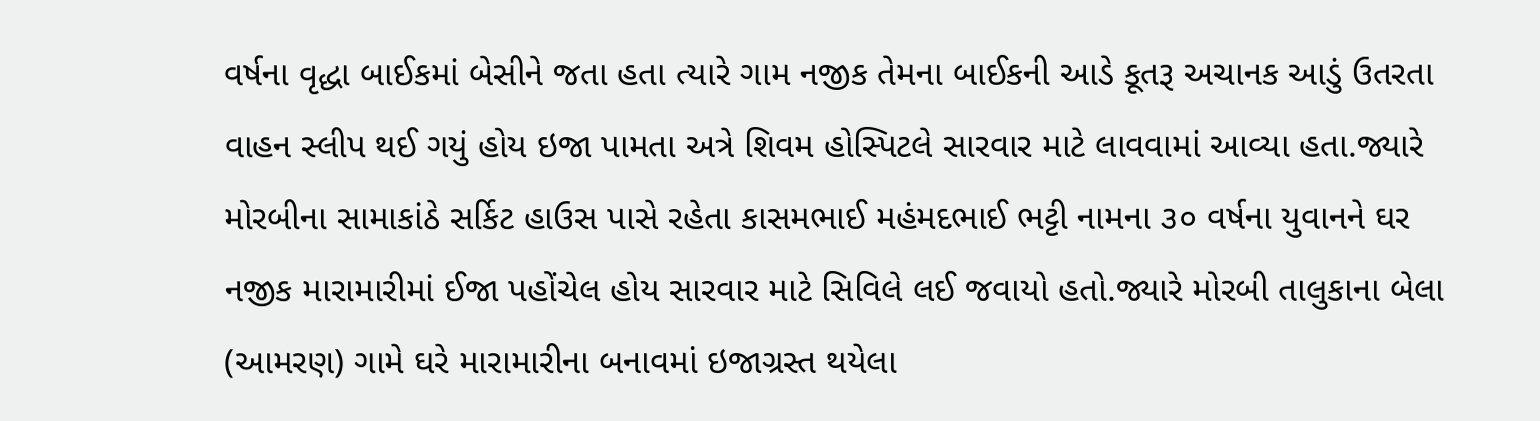વર્ષના વૃદ્ધા બાઈકમાં બેસીને જતા હતા ત્યારે ગામ નજીક તેમના બાઈકની આડે કૂતરૂ અચાનક આડું ઉતરતા વાહન સ્લીપ થઈ ગયું હોય ઇજા પામતા અત્રે શિવમ હોસ્પિટલે સારવાર માટે લાવવામાં આવ્યા હતા.જ્યારે મોરબીના સામાકાંઠે સર્કિટ હાઉસ પાસે રહેતા કાસમભાઈ મહંમદભાઈ ભટ્ટી નામના ૩૦ વર્ષના યુવાનને ઘર નજીક મારામારીમાં ઈજા પહોંચેલ હોય સારવાર માટે સિવિલે લઈ જવાયો હતો.જ્યારે મોરબી તાલુકાના બેલા (આમરણ) ગામે ઘરે મારામારીના બનાવમાં ઇજાગ્રસ્ત થયેલા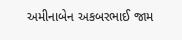અમીનાબેન અકબરભાઈ જામ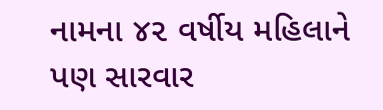નામના ૪૨ વર્ષીય મહિલાને પણ સારવાર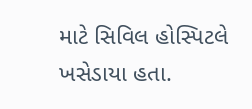માટે સિવિલ હોસ્પિટલે ખસેડાયા હતા.